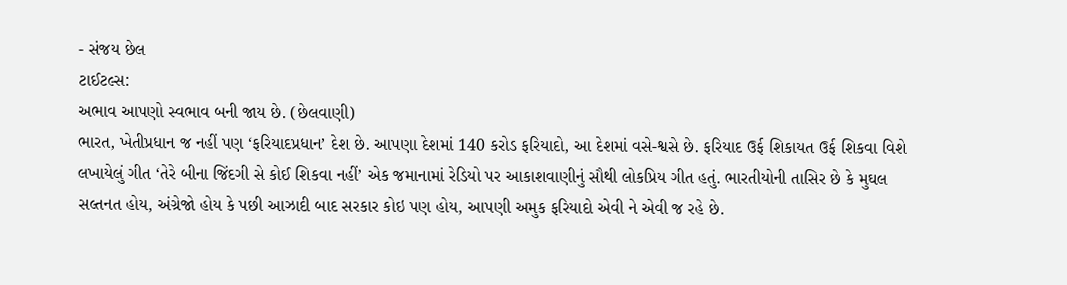- સંજય છેલ
ટાઈટલ્સ:
અભાવ આપણો સ્વભાવ બની જાય છે. (છેલવાણી)
ભારત, ખેતીપ્રધાન જ નહીં પણ ‘ફરિયાદપ્રધાન’ દેશ છે. આપણા દેશમાં 140 કરોડ ફરિયાદો, આ દેશમાં વસે-શ્વસે છે. ફરિયાદ ઉર્ફ શિકાયત ઉર્ફ શિકવા વિશે લખાયેલું ગીત ‘તેરે બીના જિંદગી સે કોઈ શિકવા નહીં’ એક જમાનામાં રેડિયો પર આકાશવાણીનું સૌથી લોકપ્રિય ગીત હતું. ભારતીયોની તાસિર છે કે મુઘલ સલ્તનત હોય, અંગ્રેજો હોય કે પછી આઝાદી બાદ સરકાર કોઇ પણ હોય, આપણી અમુક ફરિયાદો એવી ને એવી જ રહે છે.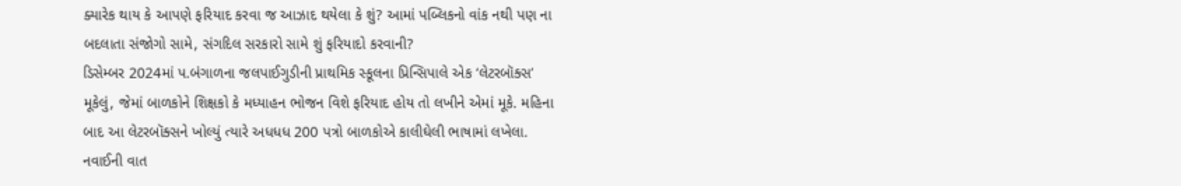ક્યારેક થાય કે આપણે ફરિયાદ કરવા જ આઝાદ થયેલા કે શું? આમાં પબ્લિકનો વાંક નથી પણ ના બદલાતા સંજોગો સામે, સંગદિલ સરકારો સામે શું ફરિયાદો કરવાની?
ડિસેમ્બર 2024માં પ.બંગાળના જલપાઈગુડીની પ્રાથમિક સ્કૂલના પ્રિન્સિપાલે એક ‘લેટરબૉક્સ’ મૂકેલું, જેમાં બાળકોને શિક્ષકો કે મધ્યાહન ભોજન વિશે ફરિયાદ હોય તો લખીને એમાં મૂકે. મહિના બાદ આ લેટરબૉક્સને ખોલ્યું ત્યારે અધધધ 200 પત્રો બાળકોએ કાલીઘેલી ભાષામાં લખેલા. નવાઈની વાત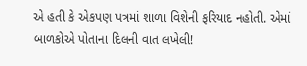એ હતી કે એકપણ પત્રમાં શાળા વિશેની ફરિયાદ નહોતી. એમાં બાળકોએ પોતાના દિલની વાત લખેલી!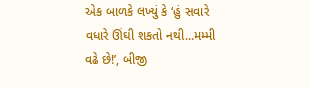એક બાળકે લખ્યું કે ‘હું સવારે વધારે ઊંઘી શકતો નથી...મમ્મી વઢે છે!’, બીજી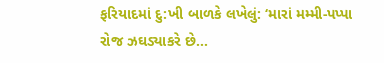ફરિયાદમાં દુ:ખી બાળકે લખેલું: ‘મારાં મમ્મી-પપ્પા રોજ ઝઘડ્યાકરે છે...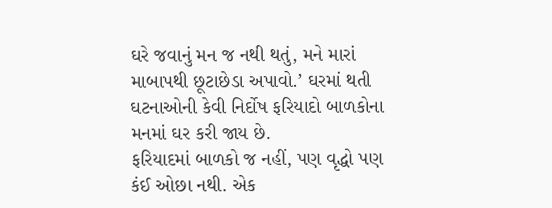ઘરે જવાનું મન જ નથી થતું, મને મારાં માબાપથી છૂટાછેડા અપાવો.’ ઘરમાં થતી ઘટનાઓની કેવી નિર્દોષ ફરિયાદો બાળકોના મનમાં ઘર કરી જાય છે.
ફરિયાદમાં બાળકો જ નહીં, પણ વૃદ્ધો પણ કંઈ ઓછા નથી. એક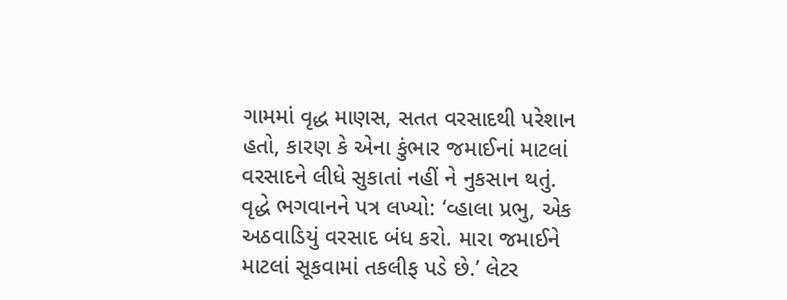ગામમાં વૃદ્ધ માણસ, સતત વરસાદથી પરેશાન હતો, કારણ કે એના કુંભાર જમાઈનાં માટલાં વરસાદને લીધે સુકાતાં નહીં ને નુકસાન થતું.
વૃદ્ધે ભગવાનને પત્ર લખ્યો: ‘વ્હાલા પ્રભુ, એક અઠવાડિયું વરસાદ બંધ કરો. મારા જમાઈને માટલાં સૂકવામાં તકલીફ પડે છે.’ લેટર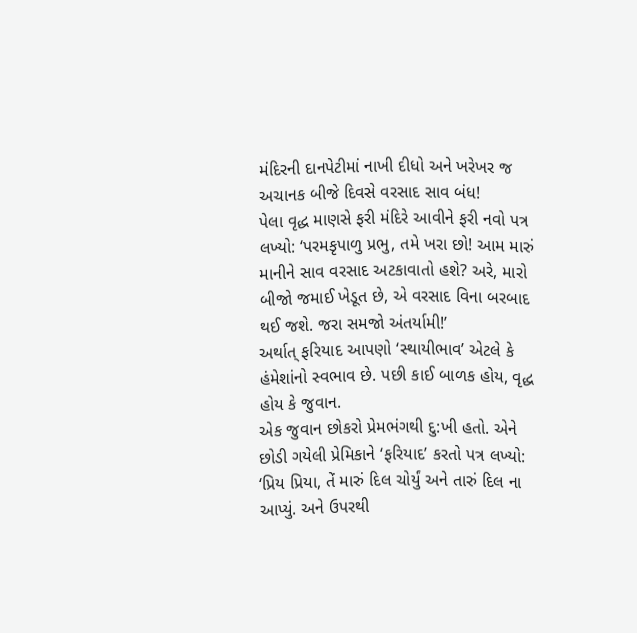મંદિરની દાનપેટીમાં નાખી દીધો અને ખરેખર જ અચાનક બીજે દિવસે વરસાદ સાવ બંધ!
પેલા વૃદ્ધ માણસે ફરી મંદિરે આવીને ફરી નવો પત્ર લખ્યો: ‘પરમકૃપાળુ પ્રભુ, તમે ખરા છો! આમ મારું માનીને સાવ વરસાદ અટકાવાતો હશે? અરે, મારો બીજો જમાઈ ખેડૂત છે, એ વરસાદ વિના બરબાદ થઈ જશે. જરા સમજો અંતર્યામી!’
અર્થાત્ ફરિયાદ આપણો ‘સ્થાયીભાવ’ એટલે કે હંમેશાંનો સ્વભાવ છે. પછી કાઈ બાળક હોય, વૃદ્ધ હોય કે જુવાન.
એક જુવાન છોકરો પ્રેમભંગથી દુ:ખી હતો. એને છોડી ગયેલી પ્રેમિકાને ‘ફરિયાદ’ કરતો પત્ર લખ્યો: ‘પ્રિય પ્રિયા, તેં મારું દિલ ચોર્યું અને તારું દિલ ના આપ્યું. અને ઉપરથી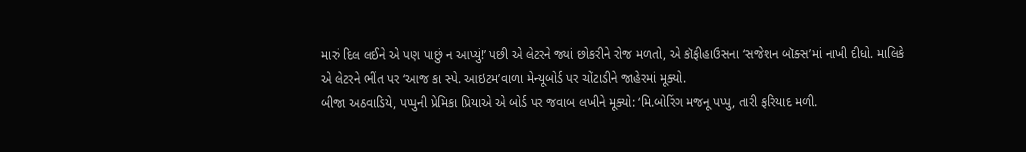મારું દિલ લઈને એ પણ પાછું ન આપ્યું!’ પછી એ લેટરને જ્યાં છોકરીને રોજ મળતો, એ કૉફીહાઉસના ‘સજેશન બૉક્સ’માં નાખી દીધો. માલિકે એ લેટરને ભીંત પર ‘આજ કા સ્પે. આઇટમ’વાળા મેન્યૂબોર્ડ પર ચોંટાડીને જાહેરમાં મૂક્યો.
બીજા અઠવાડિયે, પપ્પુની પ્રેમિકા પ્રિયાએ એ બોર્ડ પર જવાબ લખીને મૂક્યો: ‘મિ.બોરિંગ મજનૂ પપ્પુ, તારી ફરિયાદ મળી.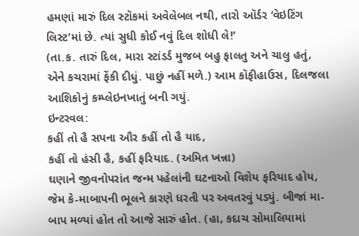હમણાં મારું દિલ સ્ટૉકમાં અવેલેબલ નથી, તારો ઑર્ડર ‘વેઇટિંગ લિસ્ટ’માં છે. ત્યાં સુધી કોઈ નવું દિલ શોધી લે!’
(તા.ક. તારું દિલ, મારા સ્ટાંડર્ડ મુજબ બહુ ફાલતુ અને ચાલુ હતું, એને કચરામાં ફેંકી દીધું. પાછું નહીં મળે.) આમ કૉફીહાઉસ, દિલજલા આશિકોનું કમ્પ્લેઇનખાતું બની ગયું.
ઇન્ટરવલ:
કહીં તો હૈ સપના ઔર કહીં તો હૈ યાદ,
કહીં તો હંસી હૈ, કહીં ફરિયાદ. (અમિત ખન્ના)
ઘણાને જીવનોપરાંત જન્મ પહેલાંની ઘટનાઓ વિશેય ફરિયાદ હોય, જેમ કે-માબાપની ભૂલને કારણે ધરતી પર અવતરવું પડ્યું. બીજાં મા-બાપ મળ્યાં હોત તો આજે સારું હોત. (હા, કદાચ સોમાલિયામાં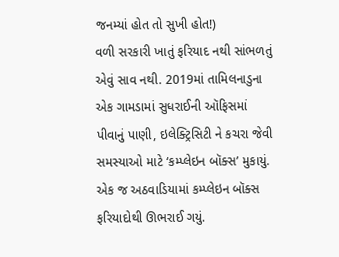જનમ્યાં હોત તો સુખી હોત!)
વળી સરકારી ખાતું ફરિયાદ નથી સાંભળતું એવું સાવ નથી. 2019માં તામિલનાડુના એક ગામડામાં સુધરાઈની ઑફિસમાં પીવાનું પાણી, ઇલેક્ટ્રિસિટી ને કચરા જેવી સમસ્યાઓ માટે ‘કમ્પ્લેઇન બૉક્સ’ મુકાયું. એક જ અઠવાડિયામાં કમ્પ્લેઇન બૉક્સ ફરિયાદોથી ઊભરાઈ ગયું.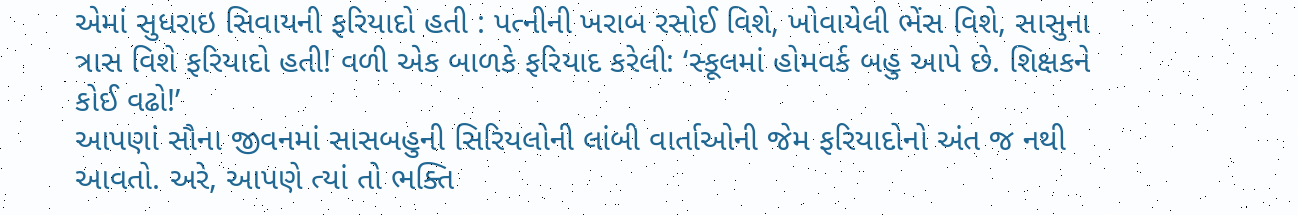એમાં સુધરાઇ સિવાયની ફરિયાદો હતી : પત્નીની ખરાબ રસોઈ વિશે, ખોવાયેલી ભેંસ વિશે, સાસુના ત્રાસ વિશે ફરિયાદો હતી! વળી એક બાળકે ફરિયાદ કરેલી: ‘સ્કૂલમાં હોમવર્ક બહુ આપે છે. શિક્ષકને કોઈ વઢો!’
આપણાં સૌના જીવનમાં સાસબહુની સિરિયલોની લાંબી વાર્તાઓની જેમ ફરિયાદોનો અંત જ નથી આવતો. અરે, આપણે ત્યાં તો ભક્તિ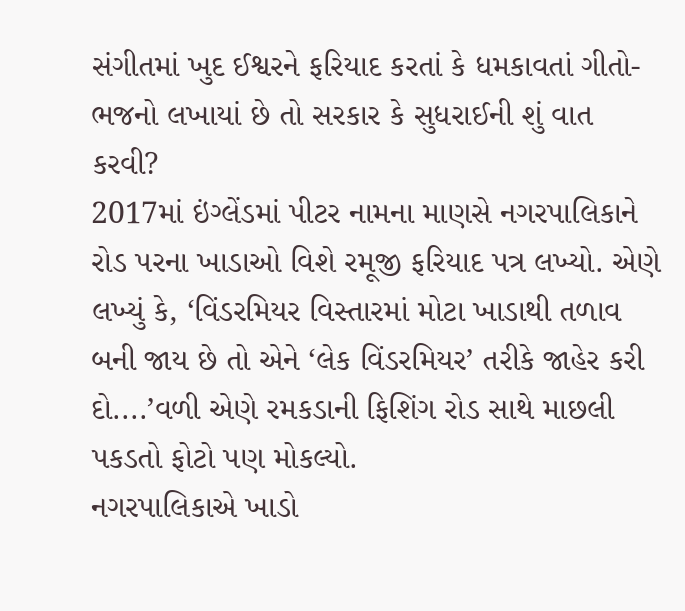સંગીતમાં ખુદ ઈશ્વરને ફરિયાદ કરતાં કે ધમકાવતાં ગીતો-ભજનો લખાયાં છે તો સરકાર કે સુધરાઈની શું વાત કરવી?
2017માં ઇંગ્લેંડમાં પીટર નામના માણસે નગરપાલિકાને રોડ પરના ખાડાઓ વિશે રમૂજી ફરિયાદ પત્ર લખ્યો. એણે લખ્યું કે, ‘વિંડરમિયર વિસ્તારમાં મોટા ખાડાથી તળાવ બની જાય છે તો એને ‘લેક વિંડરમિયર’ તરીકે જાહેર કરી દો....’વળી એણે રમકડાની ફિશિંગ રોડ સાથે માછલી પકડતો ફોટો પણ મોકલ્યો.
નગરપાલિકાએ ખાડો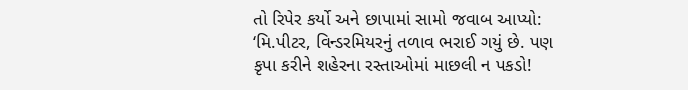તો રિપેર કર્યો અને છાપામાં સામો જવાબ આપ્યો: ‘મિ.પીટર, વિન્ડરમિયરનું તળાવ ભરાઈ ગયું છે. પણ કૃપા કરીને શહેરના રસ્તાઓમાં માછલી ન પકડો!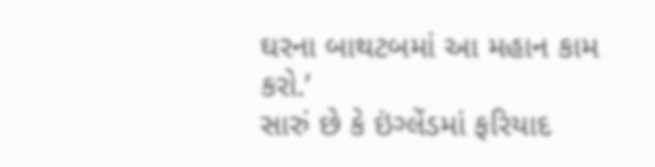ઘરના બાથટબમાં આ મહાન કામ કરો.’
સારું છે કે ઇંગ્લેંડમાં ફરિયાદ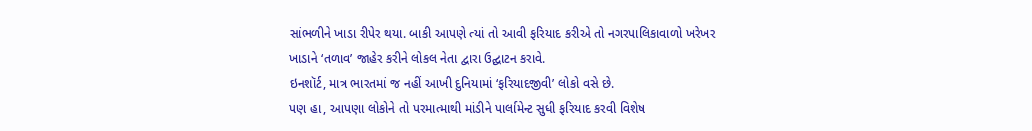સાંભળીને ખાડા રીપેર થયા. બાકી આપણે ત્યાં તો આવી ફરિયાદ કરીએ તો નગરપાલિકાવાળો ખરેખર ખાડાને ‘તળાવ’ જાહેર કરીને લોકલ નેતા દ્વારા ઉદ્ઘાટન કરાવે.
ઇનશૉર્ટ, માત્ર ભારતમાં જ નહીં આખી દુનિયામાં ‘ફરિયાદજીવી’ લોકો વસે છે.
પણ હા, આપણા લોકોને તો પરમાત્માથી માંડીને પાર્લામેન્ટ સુધી ફરિયાદ કરવી વિશેષ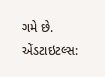ગમે છે.
એંડટાઇટલ્સ: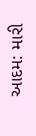આદમ: મારી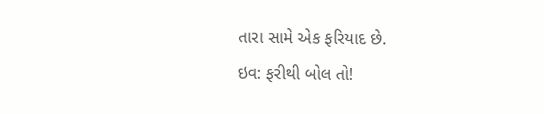તારા સામે એક ફરિયાદ છે.
ઇવ: ફરીથી બોલ તો!